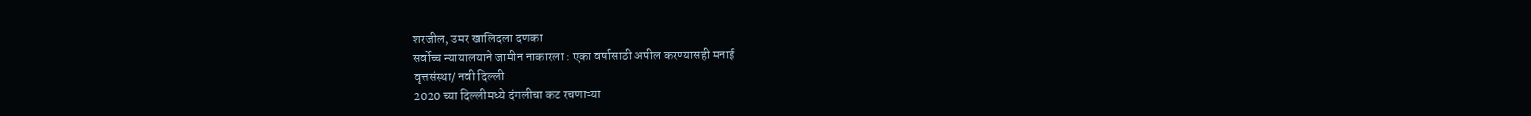शरजील, उमर खालिदला दणका
सर्वोच्च न्यायालयाने जामीन नाकारला : एका वर्षासाठी अपील करण्यासही मनाई
वृत्तसंस्था/ नवी दिल्ली
2020 च्या दिल्लीमध्ये दंगलीचा कट रचणाऱ्या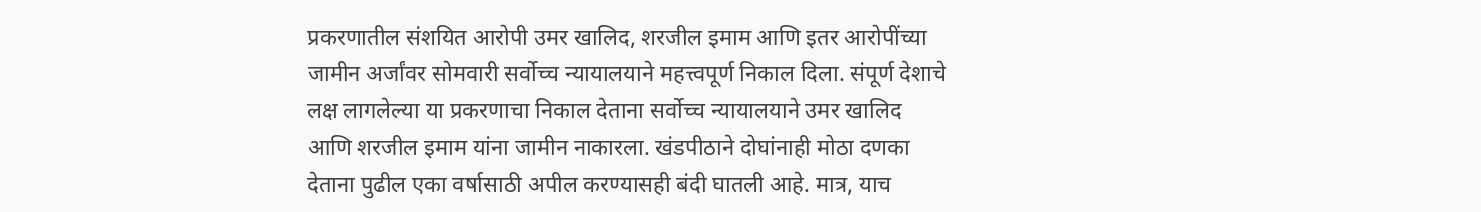प्रकरणातील संशयित आरोपी उमर खालिद, शरजील इमाम आणि इतर आरोपींच्या जामीन अर्जांवर सोमवारी सर्वोच्च न्यायालयाने महत्त्वपूर्ण निकाल दिला. संपूर्ण देशाचे लक्ष लागलेल्या या प्रकरणाचा निकाल देताना सर्वोच्च न्यायालयाने उमर खालिद आणि शरजील इमाम यांना जामीन नाकारला. खंडपीठाने दोघांनाही मोठा दणका देताना पुढील एका वर्षासाठी अपील करण्यासही बंदी घातली आहे. मात्र, याच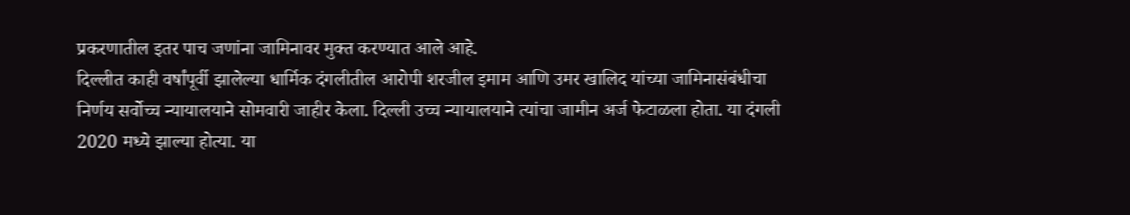प्रकरणातील इतर पाच जणांना जामिनावर मुक्त करण्यात आले आहे.
दिल्लीत काही वर्षांपूर्वी झालेल्या धार्मिक दंगलीतील आरोपी शरजील इमाम आणि उमर खालिद यांच्या जामिनासंबंधीचा निर्णय सर्वोच्च न्यायालयाने सोमवारी जाहीर केला. दिल्ली उच्च न्यायालयाने त्यांचा जामीन अर्ज फेटाळला होता. या दंगली 2020 मध्ये झाल्या होत्या. या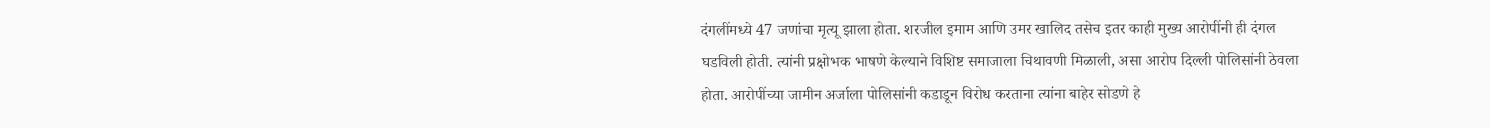दंगलींमध्ये 47 जणांचा मृत्यू झाला होता. शरजील इमाम आणि उमर खालिद तसेच इतर काही मुख्य आरोपींनी ही दंगल घडविली होती. त्यांनी प्रक्षोभक भाषणे केल्याने विशिष्ट समाजाला चिथावणी मिळाली, असा आरोप दिल्ली पोलिसांनी ठेवला होता. आरोपींच्या जामीन अर्जाला पोलिसांनी कडाडून विरोध करताना त्यांना बाहेर सोडणे हे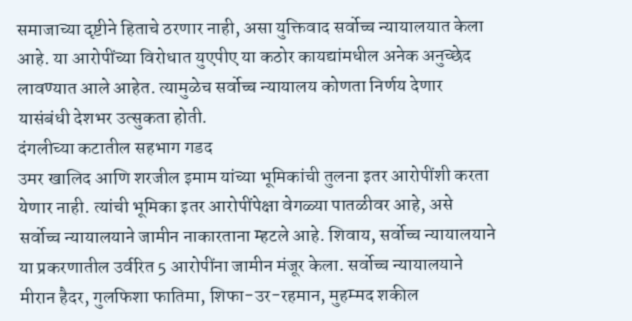समाजाच्या दृष्टीने हिताचे ठरणार नाही, असा युक्तिवाद सर्वोच्च न्यायालयात केला आहे. या आरोपींच्या विरोधात युएपीए या कठोर कायद्यांमधील अनेक अनुच्छेद लावण्यात आले आहेत. त्यामुळेच सर्वोच्च न्यायालय कोणता निर्णय देणार यासंबंधी देशभर उत्सुकता होती.
दंगलीच्या कटातील सहभाग गडद
उमर खालिद आणि शरजील इमाम यांच्या भूमिकांची तुलना इतर आरोपींशी करता येणार नाही. त्यांची भूमिका इतर आरोपींपेक्षा वेगळ्या पातळीवर आहे, असे सर्वोच्च न्यायालयाने जामीन नाकारताना म्हटले आहे. शिवाय, सर्वोच्च न्यायालयाने या प्रकरणातील उर्वरित 5 आरोपींना जामीन मंजूर केला. सर्वोच्च न्यायालयाने मीरान हैदर, गुलफिशा फातिमा, शिफा-उर-रहमान, मुहम्मद शकील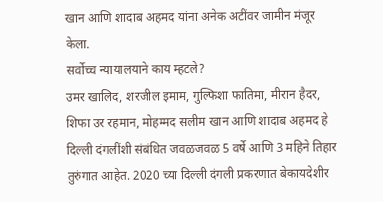खान आणि शादाब अहमद यांना अनेक अटींवर जामीन मंजूर केला.
सर्वोच्च न्यायालयाने काय म्हटले?
उमर खालिद, शरजील इमाम, गुल्फिशा फातिमा, मीरान हैदर, शिफा उर रहमान, मोहम्मद सलीम खान आणि शादाब अहमद हे दिल्ली दंगलींशी संबंधित जवळजवळ 5 वर्षे आणि 3 महिने तिहार तुरुंगात आहेत. 2020 च्या दिल्ली दंगली प्रकरणात बेकायदेशीर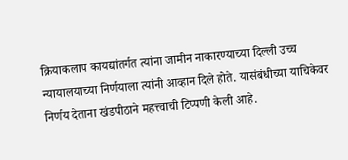क्रियाकलाप कायद्यांतर्गत त्यांना जामीन नाकारण्याच्या दिल्ली उच्च न्यायालयाच्या निर्णयाला त्यांनी आव्हान दिले होते. यासंबंधीच्या याचिकेवर निर्णय देताना खंडपीठाने महत्त्वाची टिप्पणी केली आहे.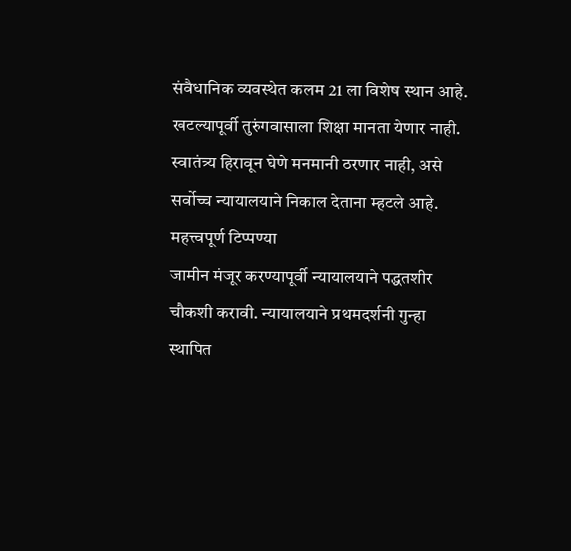संवैधानिक व्यवस्थेत कलम 21 ला विशेष स्थान आहे. खटल्यापूर्वी तुरुंगवासाला शिक्षा मानता येणार नाही. स्वातंत्र्य हिरावून घेणे मनमानी ठरणार नाही, असे सर्वोच्च न्यायालयाने निकाल देताना म्हटले आहे.
महत्त्वपूर्ण टिप्पण्या
जामीन मंजूर करण्यापूर्वी न्यायालयाने पद्धतशीर चौकशी करावी. न्यायालयाने प्रथमदर्शनी गुन्हा स्थापित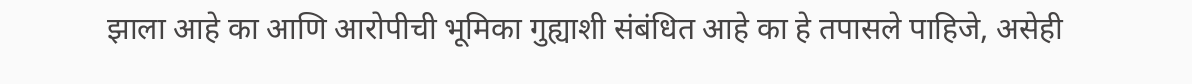झाला आहे का आणि आरोपीची भूमिका गुह्याशी संबंधित आहे का हे तपासले पाहिजे, असेही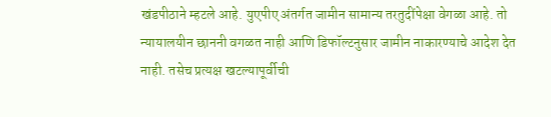खंडपीठाने म्हटले आहे. युएपीए अंतर्गत जामीन सामान्य तरतुदींपेक्षा वेगळा आहे. तो न्यायालयीन छाननी वगळत नाही आणि डिफॉल्टनुसार जामीन नाकारण्याचे आदेश देत नाही. तसेच प्रत्यक्ष खटल्यापूर्वीची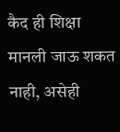कैद ही शिक्षा मानली जाऊ शकत नाही, असेही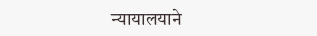न्यायालयाने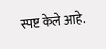स्पष्ट केले आहे.